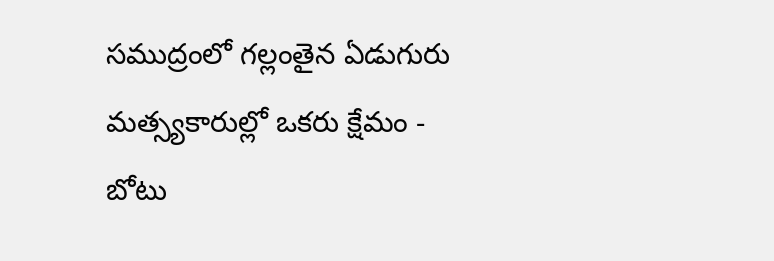సముద్రంలో గల్లంతైన ఏడుగురు మత్స్యకారుల్లో ఒకరు క్షేమం - బోటు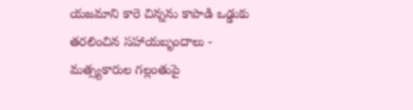యజమాని కారె చిన్నను కాపాడి ఒడ్డుకు తరలించిన సహాయబృందాలు - మత్స్యకారుల గల్లంతుపై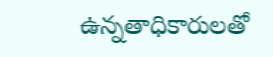ఉన్నతాధికారులతో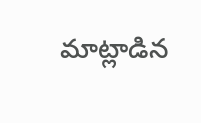మాట్లాడిన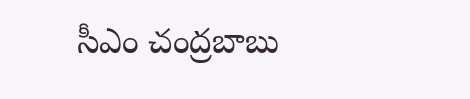సీఎం చంద్రబాబు